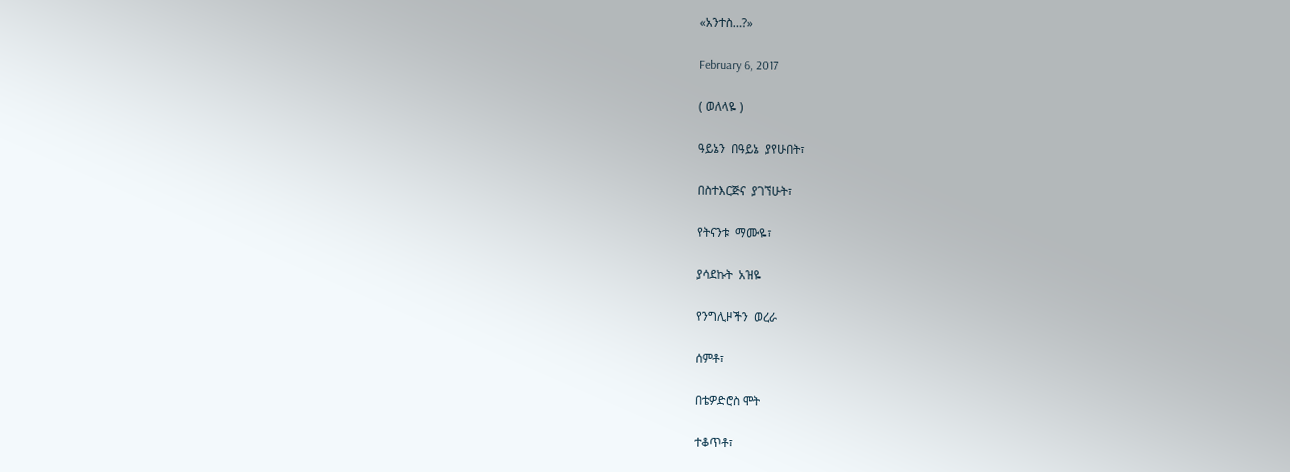«አንተስ…?»

February 6, 2017

( ወለላዬ )

ዓይኔን  በዓይኔ  ያየሁበት፣

በስተእርጅና  ያገኘሁት፣

የትናንቱ  ማሙዬ፣

ያሳደኩት  አዝዬ

የንግሊዞችን  ወረራ

ሰምቶ፣

በቴዎድሮስ ሞት

ተቆጥቶ፣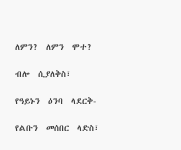ለምን?  ለምን  ሞተ?

ብሎ  ሲያለቅስ፣

የዓይኑን  ዕንባ  ላደርቅ-

የልቡን  መሰበር  ላድስ፣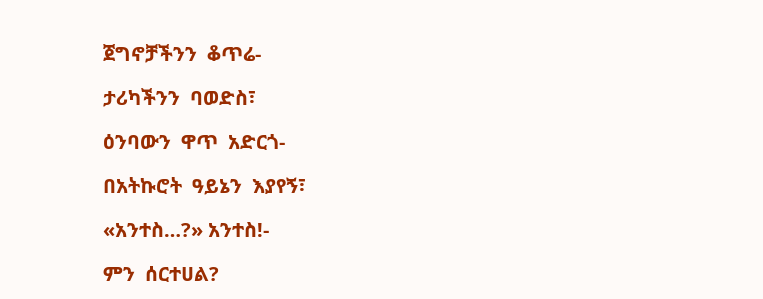ጀግኖቻችንን  ቆጥሬ-

ታሪካችንን  ባወድስ፣

ዕንባውን  ዋጥ  አድርጎ-

በአትኩሮት  ዓይኔን  እያየኝ፣

«አንተስ…?» አንተስ!-

ምን  ሰርተሀል?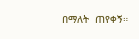በማለት  ጠየቀኝ።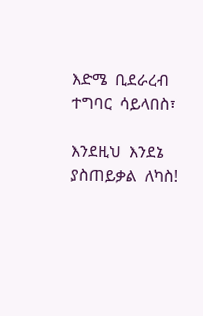እድሜ  ቢደራረብ  ተግባር  ሳይላበስ፣

እንደዚህ  እንደኔ  ያስጠይቃል  ለካስ!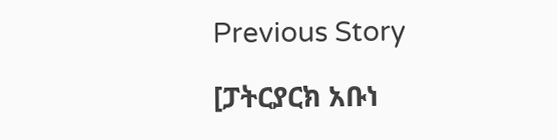Previous Story

[ፓትርያርክ አቡነ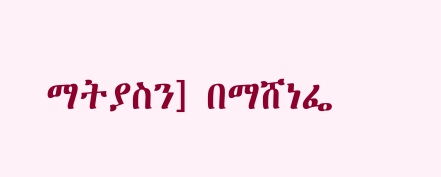ማትያስን] በማሸነፌ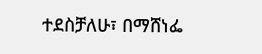ተደስቻለሁ፣ በማሸነፌ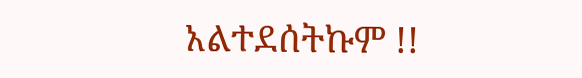አልተደሰትኩም !!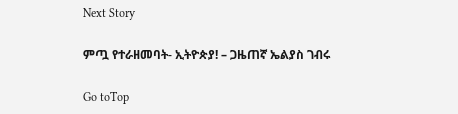Next Story

ምጧ የተራዘመባት- ኢትዮጵያ! – ጋዜጠኛ ኤልያስ ገብሩ

Go toTop